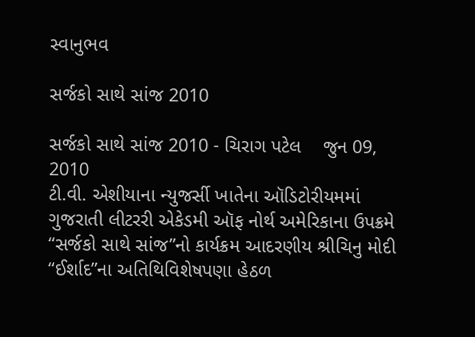સ્વાનુભવ

સર્જકો સાથે સાંજ 2010

સર્જકો સાથે સાંજ 2010 - ચિરાગ પટેલ    જુન 09, 2010
ટી.વી. એશીયાના ન્યુજર્સી ખાતેના ઑડિટોરીયમમાં ગુજરાતી લીટરરી એકેડમી ઑફ નોર્થ અમેરિકાના ઉપક્રમે “સર્જકો સાથે સાંજ”નો કાર્યક્રમ આદરણીય શ્રીચિનુ મોદી “ઈર્શાદ”ના અતિથિવિશેષપણા હેઠળ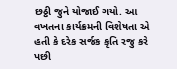છઠ્ઠી જુને યોજાઈ ગયો. આ વખતના કાર્યક્રમની વિશેષતા એ હતી કે દરેક સર્જક કૃતિ રજુ કરે પછી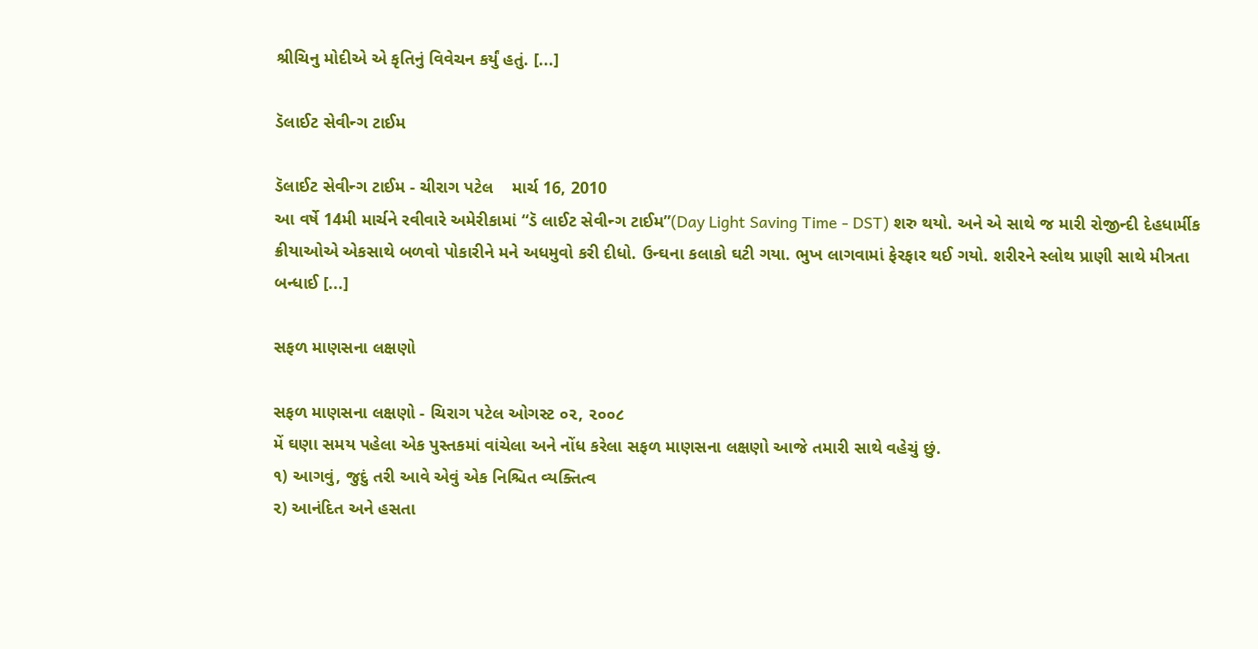શ્રીચિનુ મોદીએ એ કૃતિનું વિવેચન કર્યું હતું. [...]

ડૅલાઈટ સેવીન્ગ ટાઈમ

ડૅલાઈટ સેવીન્ગ ટાઈમ - ચીરાગ પટેલ    માર્ચ 16, 2010
આ વર્ષે 14મી માર્ચને રવીવારે અમેરીકામાં “ડૅ લાઈટ સેવીન્ગ ટાઈમ”(Day Light Saving Time - DST) શરુ થયો. અને એ સાથે જ મારી રોજીન્દી દેહધાર્મીક ક્રીયાઓએ એકસાથે બળવો પોકારીને મને અધમુવો કરી દીધો. ઉન્ઘના કલાકો ઘટી ગયા. ભુખ લાગવામાં ફેરફાર થઈ ગયો. શરીરને સ્લોથ પ્રાણી સાથે મીત્રતા બન્ધાઈ [...]

સફળ માણસના લક્ષણો

સફળ માણસના લક્ષણો - ચિરાગ પટેલ ઓગસ્ટ ૦૨, ૨૦૦૮
મેં ઘણા સમય પહેલા એક પુસ્તકમાં વાંચેલા અને નોંધ કરેલા સફળ માણસના લક્ષણો આજે તમારી સાથે વહેચું છું.
૧) આગવું, જુદું તરી આવે એવું એક નિશ્ચિત વ્યક્તિત્વ
૨) આનંદિત અને હસતા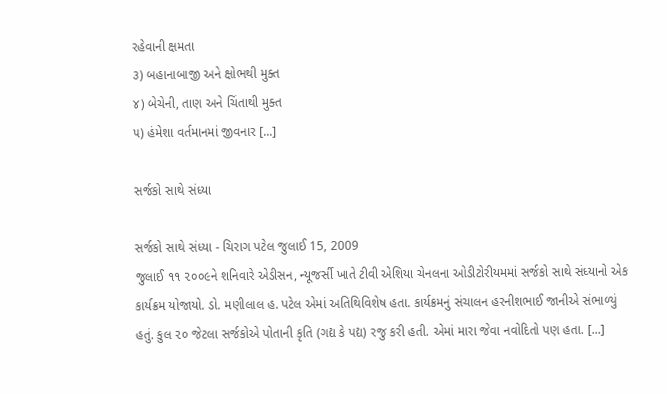રહેવાની ક્ષમતા
૩) બહાનાબાજી અને ક્ષોભથી મુક્ત
૪) બેચેની, તાણ અને ચિંતાથી મુક્ત
૫) હંમેશા વર્તમાનમાં જીવનાર [...]

સર્જકો સાથે સંધ્યા

સર્જકો સાથે સંધ્યા - ચિરાગ પટેલ જુલાઈ 15, 2009
જુલાઈ ૧૧ ૨૦૦૯ને શનિવારે એડીસન, ન્યૂજર્સી ખાતે ટીવી એશિયા ચેનલના ઓડીટોરીયમમાં સર્જકો સાથે સંધ્યાનો એક કાર્યક્રમ યોજાયો. ડો. મણીલાલ હ. પટેલ એમાં અતિથિવિશેષ હતા. કાર્યક્રમનું સંચાલન હરનીશભાઈ જાનીએ સંભાળ્યું હતું. કુલ ૨૦ જેટલા સર્જકોએ પોતાની કૃતિ (ગદ્ય કે પદ્ય) રજુ કરી હતી. એમાં મારા જેવા નવોદિતો પણ હતા. [...]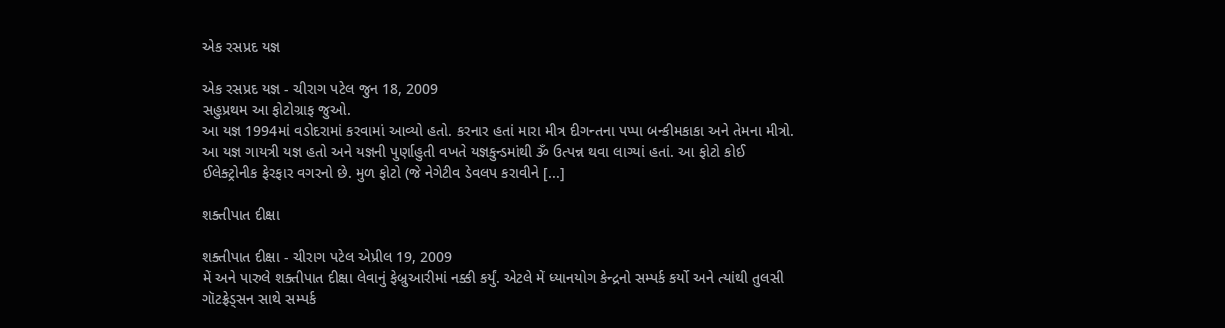એક રસપ્રદ યજ્ઞ

એક રસપ્રદ યજ્ઞ - ચીરાગ પટેલ જુન 18, 2009
સહુપ્રથમ આ ફોટોગ્રાફ જુઓ.
આ યજ્ઞ 1994માં વડોદરામાં કરવામાં આવ્યો હતો. કરનાર હતાં મારા મીત્ર દીગન્તના પપ્પા બન્કીમકાકા અને તેમના મીત્રો. આ યજ્ઞ ગાયત્રી યજ્ઞ હતો અને યજ્ઞની પુર્ણાહુતી વખતે યજ્ઞકુન્ડમાંથી ૐ ઉત્પન્ન થવા લાગ્યાં હતાં. આ ફોટો કોઈ ઈલેક્ટ્રોનીક ફેરફાર વગરનો છે. મુળ ફોટો (જે નેગેટીવ ડેવલપ કરાવીને [...]

શક્તીપાત દીક્ષા

શક્તીપાત દીક્ષા - ચીરાગ પટેલ એપ્રીલ 19, 2009
મેં અને પારુલે શક્તીપાત દીક્ષા લેવાનું ફેબ્રુઆરીમાં નક્કી કર્યું. એટલે મેં ધ્યાનયોગ કેન્દ્રનો સમ્પર્ક કર્યો અને ત્યાંથી તુલસી ગૉટફ્રેડ્સન સાથે સમ્પર્ક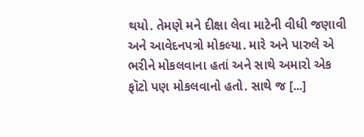થયો. તેમણે મને દીક્ષા લેવા માટેની વીધી જણાવી અને આવેદનપત્રો મોકલ્યા. મારે અને પારુલે એ ભરીને મોકલવાના હતાં અને સાથે અમારો એક ફૉટો પણ મોકલવાનો હતો. સાથે જ [...]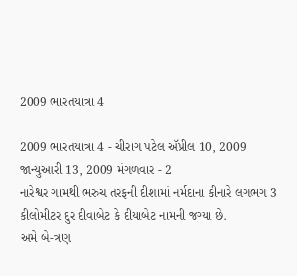2009 ભારતયાત્રા 4

2009 ભારતયાત્રા 4 - ચીરાગ પટેલ ઍપ્રીલ 10, 2009
જાન્યુઆરી 13, 2009 મંગળવાર - 2
નારેશ્વર ગામથી ભરુચ તરફની દીશામાં નર્મદાના કીનારે લગભગ 3 કીલોમીટર દુર દીવાબેટ કે દીયાબેટ નામની જગ્યા છે.
અમે બે-ત્રણ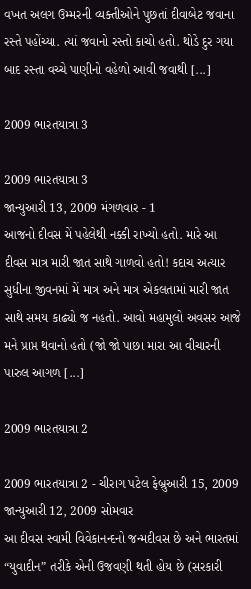વખત અલગ ઉમ્મરની વ્યક્તીઓને પુછતાં દીવાબેટ જવાના રસ્તે પહોંચ્યા. ત્યાં જવાનો રસ્તો કાચો હતો. થોડે દુર ગયા બાદ રસ્તા વચ્ચે પાણીનો વહેળો આવી જવાથી [...]

2009 ભારતયાત્રા 3

2009 ભારતયાત્રા 3
જાન્યુઆરી 13, 2009 મંગળવાર - 1
આજનો દીવસ મેં પહેલેથી નક્કી રાખ્યો હતો. મારે આ દીવસ માત્ર મારી જાત સાથે ગાળવો હતો! કદાચ અત્યાર સુધીના જીવનમાં મેં માત્ર અને માત્ર એકલતામાં મારી જાત સાથે સમય કાઢ્યો જ નહતો. આવો મહામુલો અવસર આજે મને પ્રાપ્ત થવાનો હતો (જો જો પાછા મારા આ વીચારની પારુલ આગળ [...]

2009 ભારતયાત્રા 2

2009 ભારતયાત્રા 2 - ચીરાગ પટેલ ફેબ્રુઆરી 15, 2009
જાન્યુઆરી 12, 2009 સોમવાર
આ દીવસ સ્વામી વિવેકાનન્દનો જન્મદીવસ છે અને ભારતમાં “યુવાદીન” તરીકે એની ઉજવણી થતી હોય છે (સરકારી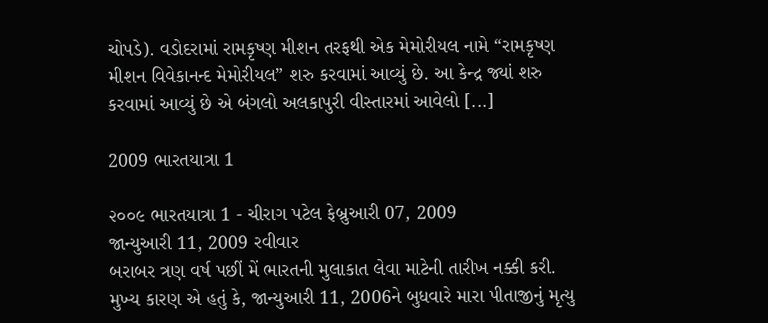ચોપડે). વડોદરામાં રામકૃષ્ણ મીશન તરફથી એક મેમોરીયલ નામે “રામકૃષ્ણ મીશન વિવેકાનન્દ મેમોરીયલ” શરુ કરવામાં આવ્યું છે. આ કેન્દ્ર જ્યાં શરુ કરવામાં આવ્યું છે એ બંગલો અલકાપુરી વીસ્તારમાં આવેલો [...]

2009 ભારતયાત્રા 1

૨૦૦૯ ભારતયાત્રા 1 - ચીરાગ પટેલ ફેબ્રુઆરી 07, 2009
જાન્યુઆરી 11, 2009 રવીવાર
બરાબર ત્રણ વર્ષ પછીં મેં ભારતની મુલાકાત લેવા માટેની તારીખ નક્કી કરી. મુખ્ય કારણ એ હતું કે, જાન્યુઆરી 11, 2006ને બુધવારે મારા પીતાજીનું મૃત્યુ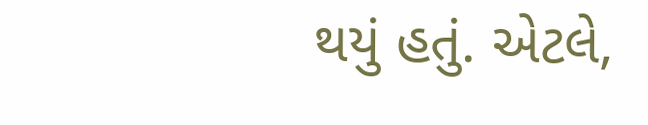થયું હતું. એટલે,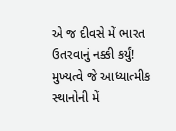એ જ દીવસે મેં ભારત ઉતરવાનું નક્કી કર્યું! મુખ્યત્વે જે આધ્યાત્મીક સ્થાનોની મેં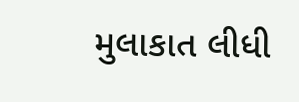મુલાકાત લીધી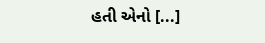હતી એનો [...]